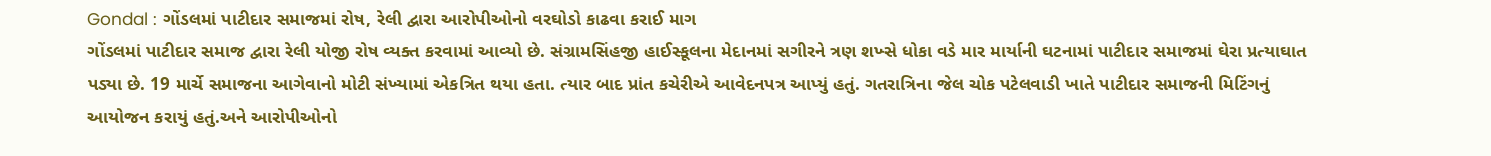Gondal : ગોંડલમાં પાટીદાર સમાજમાં રોષ, રેલી દ્વારા આરોપીઓનો વરઘોડો કાઢવા કરાઈ માગ
ગોંડલમાં પાટીદાર સમાજ દ્વારા રેલી યોજી રોષ વ્યક્ત કરવામાં આવ્યો છે. સંગ્રામસિંહજી હાઈસ્કૂલના મેદાનમાં સગીરને ત્રણ શખ્સે ધોકા વડે માર માર્યાની ઘટનામાં પાટીદાર સમાજમાં ઘેરા પ્રત્યાઘાત પડ્યા છે. 19 માર્ચે સમાજના આગેવાનો મોટી સંખ્યામાં એકત્રિત થયા હતા. ત્યાર બાદ પ્રાંત કચેરીએ આવેદનપત્ર આપ્યું હતું. ગતરાત્રિના જેલ ચોક પટેલવાડી ખાતે પાટીદાર સમાજની મિટિંગનું આયોજન કરાયું હતું.અને આરોપીઓનો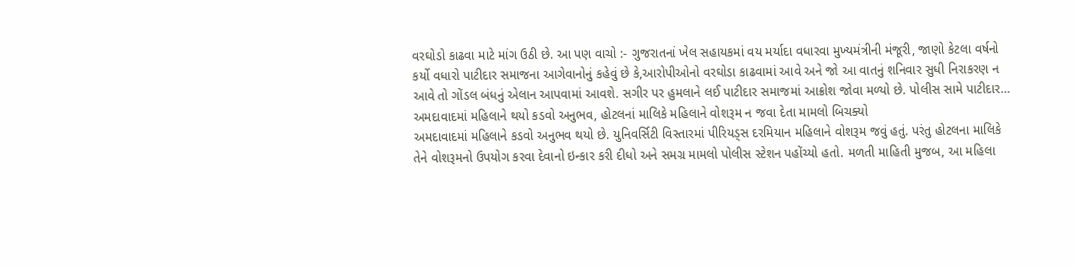વરઘોડો કાઢવા માટે માંગ ઉઠી છે. આ પણ વાચો :- ગુજરાતનાં ખેલ સહાયકમાં વય મર્યાદા વધારવા મુખ્યમંત્રીની મંજૂરી, જાણો કેટલા વર્ષનો કર્યો વધારો પાટીદાર સમાજના આગેવાનોનું કહેવું છે કે,આરોપીઓનો વરઘોડા કાઢવામાં આવે અને જો આ વાતનું શનિવાર સુધી નિરાકરણ ન આવે તો ગોંડલ બંધનું એલાન આપવામાં આવશે. સગીર પર હુમલાને લઈ પાટીદાર સમાજમાં આક્રોશ જોવા મળ્યો છે. પોલીસ સામે પાટીદાર…
અમદાવાદમાં મહિલાને થયો કડવો અનુભવ, હોટલનાં માલિકે મહિલાને વોશરૂમ ન જવા દેતા મામલો બિચક્યો
અમદાવાદમાં મહિલાને કડવો અનુભવ થયો છે. યુનિવર્સિટી વિસ્તારમાં પીરિયડ્સ દરમિયાન મહિલાને વોશરૂમ જવું હતું. પરંતુ હોટલના માલિકે તેને વોશરૂમનો ઉપયોગ કરવા દેવાનો ઇન્કાર કરી દીધો અને સમગ્ર મામલો પોલીસ સ્ટેશન પહોંચ્યો હતો. મળતી માહિતી મુજબ, આ મહિલા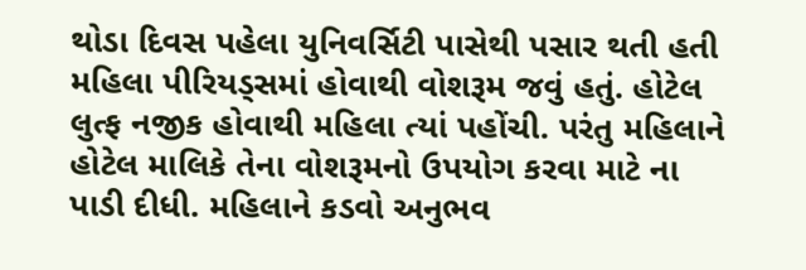થોડા દિવસ પહેલા યુનિવર્સિટી પાસેથી પસાર થતી હતી મહિલા પીરિયડ્સમાં હોવાથી વોશરૂમ જવું હતું. હોટેલ લુત્ફ નજીક હોવાથી મહિલા ત્યાં પહોંચી. પરંતુ મહિલાને હોટેલ માલિકે તેના વોશરૂમનો ઉપયોગ કરવા માટે ના પાડી દીધી. મહિલાને કડવો અનુભવ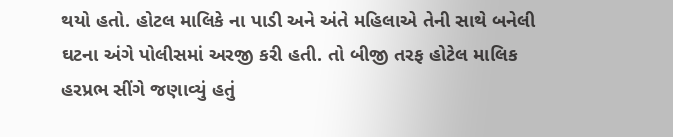થયો હતો. હોટલ માલિકે ના પાડી અને અંતે મહિલાએ તેની સાથે બનેલી ઘટના અંગે પોલીસમાં અરજી કરી હતી. તો બીજી તરફ હોટેલ માલિક હરપ્રભ સીંગે જણાવ્યું હતું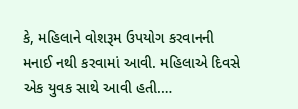કે, મહિલાને વોશરૂમ ઉપયોગ કરવાનની મનાઈ નથી કરવામાં આવી. મહિલાએ દિવસે એક યુવક સાથે આવી હતી.…